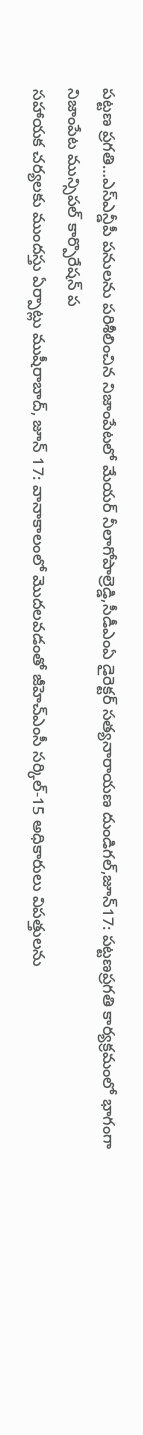పట్టణ ప్రగతి…ఎస్ఎన్డీపీ పనులను పరిశీలించిన నిజాంపేటలో మేయర్ నీలాగోపాల్రెడ్డి,సీడీఎంఏ డైరెక్టర్ సత్యనారాయణ దుండిగల్,జూన్17: పట్టణప్రగతి కార్యక్రమంలో భాగంగా నిజాంపేట మున్సిపల్ కార్పొరేషన్ ప
సహాయక చర్యలకు ముందస్తు ఏర్పాట్లు ముషీరాబాద్, జూన్ 17: వానాకాలంలో మొదలవడంతో జీహెచ్ఎంసీ సర్కిల్-15 అధికారులు విపత్తులను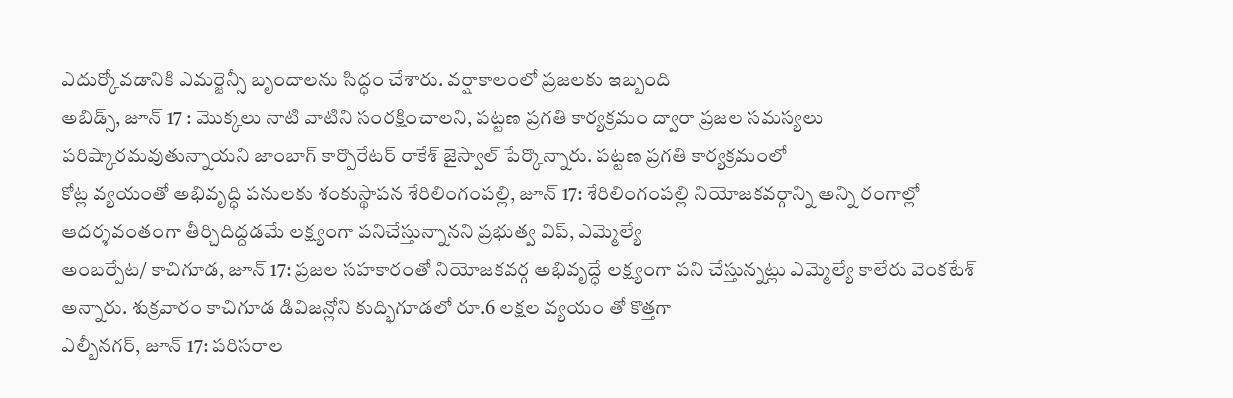ఎదుర్కోవడానికి ఎమర్జెన్సీ బృందాలను సిద్ధం చేశారు. వర్షాకాలంలో ప్రజలకు ఇబ్బంది
అబిడ్స్, జూన్ 17 : మొక్కలు నాటి వాటిని సంరక్షించాలని, పట్టణ ప్రగతి కార్యక్రమం ద్వారా ప్రజల సమస్యలు పరిష్కారమవుతున్నాయని జాంబాగ్ కార్పొరేటర్ రాకేశ్ జైస్వాల్ పేర్కొన్నారు. పట్టణ ప్రగతి కార్యక్రమంలో
కోట్ల వ్యయంతో అభివృద్ధి పనులకు శంకుస్థాపన శేరిలింగంపల్లి, జూన్ 17: శేరిలింగంపల్లి నియోజకవర్గాన్ని అన్ని రంగాల్లో ఆదర్శవంతంగా తీర్చిదిద్దడమే లక్ష్యంగా పనిచేస్తున్నానని ప్రభుత్వ విప్, ఎమ్మెల్యే
అంబర్పేట/ కాచిగూడ, జూన్ 17: ప్రజల సహకారంతో నియోజకవర్గ అభివృద్ధే లక్ష్యంగా పని చేస్తున్నట్లు ఎమ్మెల్యే కాలేరు వెంకటేశ్ అన్నారు. శుక్రవారం కాచిగూడ డివిజన్లోని కుద్భిగూడలో రూ.6 లక్షల వ్యయం తో కొత్తగా
ఎల్బీనగర్, జూన్ 17: పరిసరాల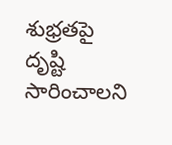శుభ్రతపై దృష్టి సారించాలని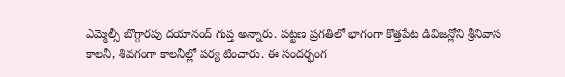ఎమ్మెల్సీ బొగ్గారపు దయానంద్ గుప్త అన్నారు. పట్టణ ప్రగతిలో భాగంగా కొత్తపేట డివిజన్లోని శ్రీనివాస కాలనీ, శివగంగా కాలనీల్లో పర్య టించారు. ఈ సందర్భంగ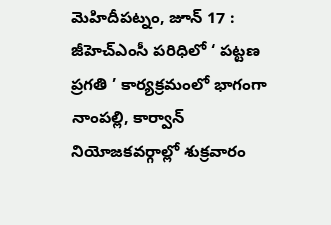మెహిదీపట్నం, జూన్ 17 : జీహెచ్ఎంసీ పరిధిలో ‘ పట్టణ ప్రగతి ’ కార్యక్రమంలో భాగంగా నాంపల్లి, కార్వాన్ నియోజకవర్గాల్లో శుక్రవారం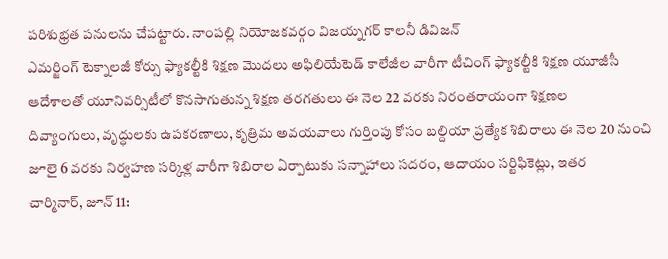పరిశుభ్రత పనులను చేపట్టారు. నాంపల్లి నియోజకవర్గం విజయ్నగర్ కాలనీ డివిజన్
ఎమర్జింగ్ టెక్నాలజీ కోర్సు ఫ్యాకల్టీకి శిక్షణ మొదలు అఫిలియేటెడ్ కాలేజీల వారీగా టీచింగ్ ఫ్యాకల్టీకి శిక్షణ యూజీసీ ఆదేశాలతో యూనివర్సిటీలో కొనసాగుతున్న శిక్షణ తరగతులు ఈ నెల 22 వరకు నిరంతరాయంగా శిక్షణల
దివ్యాంగులు, వృద్ధులకు ఉపకరణాలు, కృత్రిమ అవయవాలు గుర్తింపు కోసం బల్దియా ప్రత్యేక శిబిరాలు ఈ నెల 20 నుంచి జూలై 6 వరకు నిర్వహణ సర్కిళ్ల వారీగా శిబిరాల ఏర్పాటుకు సన్నాహాలు సదరం, ఆదాయం సర్టిఫికెట్లు, ఇతర
చార్మినార్, జూన్ 11: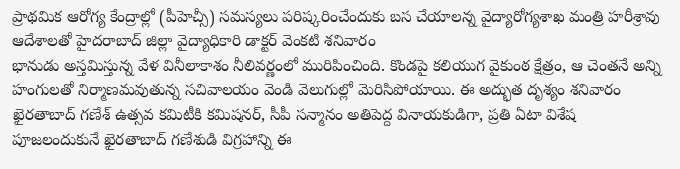ప్రాథమిక ఆరోగ్య కేంద్రాల్లో (పీహెచ్సీ) సమస్యలు పరిష్కరించేందుకు బస చేయాలన్న వైద్యారోగ్యశాఖ మంత్రి హరీశ్రావు ఆదేశాలతో హైదరాబాద్ జిల్లా వైద్యాధికారి డాక్టర్ వెంకటి శనివారం
భానుడు అస్తమిస్తున్న వేళ వినీలాకాశం నీలివర్ణంలో మురిపించింది. కొండపై కలియుగ వైకుంఠ క్షేత్రం, ఆ చెంతనే అన్ని హంగులతో నిర్మాణమవుతున్న సచివాలయం వెండి వెలుగుల్లో మెరిసిపోయాయి. ఈ అద్భుత దృశ్యం శనివారం
ఖైరతాబాద్ గణేశ్ ఉత్సవ కమిటీకి కమిషనర్, సీపీ సన్మానం అతిపెద్ద వినాయకుడిగా, ప్రతి ఏటా విశేష పూజలందుకునే ఖైరతాబాద్ గణేశుడి విగ్రహాన్ని ఈ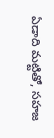ఏడాది మట్టితో, సహజ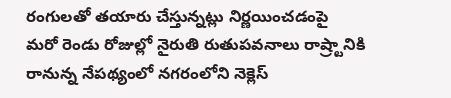రంగులతో తయారు చేస్తున్నట్లు నిర్ణయించడంపై
మరో రెండు రోజుల్లో నైరుతి రుతుపవనాలు రాష్ర్టానికి రానున్న నేపథ్యంలో నగరంలోని నెక్లెస్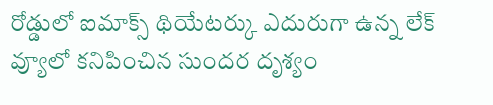రోడ్డులో ఐమాక్స్ థియేటర్కు ఎదురుగా ఉన్న లేక్ వ్యూలో కనిపించిన సుందర దృశ్యం